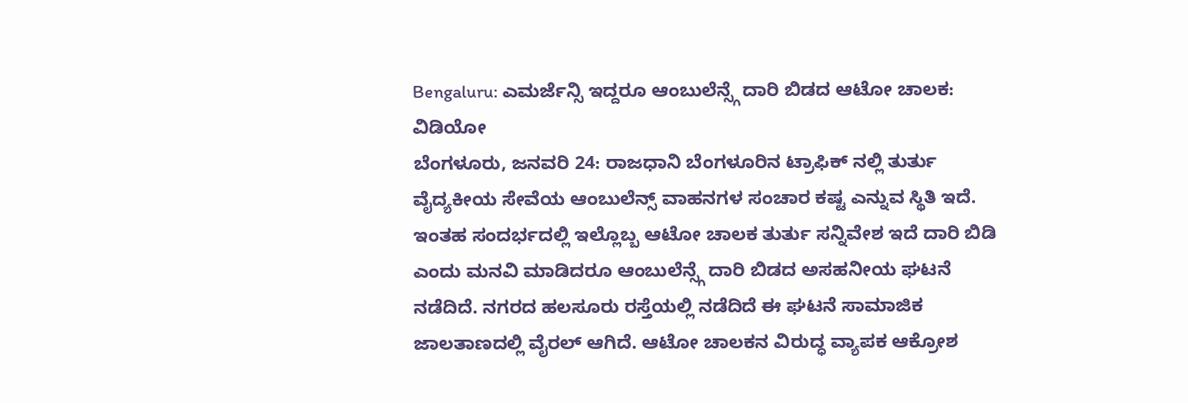Bengaluru: ಎಮರ್ಜೆನ್ಸಿ ಇದ್ದರೂ ಆಂಬುಲೆನ್ಸ್ಗೆ ದಾರಿ ಬಿಡದ ಆಟೋ ಚಾಲಕ: ವಿಡಿಯೋ
ಬೆಂಗಳೂರು, ಜನವರಿ 24: ರಾಜಧಾನಿ ಬೆಂಗಳೂರಿನ ಟ್ರಾಫಿಕ್ ನಲ್ಲಿ ತುರ್ತು ವೈದ್ಯಕೀಯ ಸೇವೆಯ ಆಂಬುಲೆನ್ಸ್ ವಾಹನಗಳ ಸಂಚಾರ ಕಷ್ಟ ಎನ್ನುವ ಸ್ಥಿತಿ ಇದೆ. ಇಂತಹ ಸಂದರ್ಭದಲ್ಲಿ ಇಲ್ಲೊಬ್ಬ ಆಟೋ ಚಾಲಕ ತುರ್ತು ಸನ್ನಿವೇಶ ಇದೆ ದಾರಿ ಬಿಡಿ ಎಂದು ಮನವಿ ಮಾಡಿದರೂ ಆಂಬುಲೆನ್ಸ್ಗೆ ದಾರಿ ಬಿಡದ ಅಸಹನೀಯ ಘಟನೆ ನಡೆದಿದೆ. ನಗರದ ಹಲಸೂರು ರಸ್ತೆಯಲ್ಲಿ ನಡೆದಿದೆ ಈ ಘಟನೆ ಸಾಮಾಜಿಕ ಜಾಲತಾಣದಲ್ಲಿ ವೈರಲ್ ಆಗಿದೆ. ಆಟೋ ಚಾಲಕನ ವಿರುದ್ಧ ವ್ಯಾಪಕ ಆಕ್ರೋಶ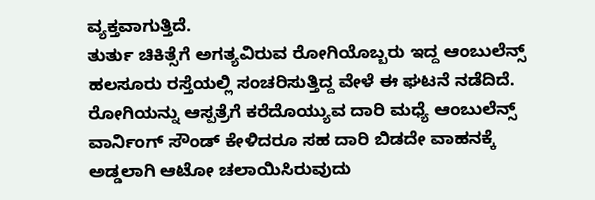ವ್ಯಕ್ತವಾಗುತ್ತಿದೆ.
ತುರ್ತು ಚಿಕಿತ್ಸೆಗೆ ಅಗತ್ಯವಿರುವ ರೋಗಿಯೊಬ್ಬರು ಇದ್ದ ಆಂಬುಲೆನ್ಸ್ ಹಲಸೂರು ರಸ್ತೆಯಲ್ಲಿ ಸಂಚರಿಸುತ್ತಿದ್ದ ವೇಳೆ ಈ ಘಟನೆ ನಡೆದಿದೆ. ರೋಗಿಯನ್ನು ಆಸ್ಪತ್ರೆಗೆ ಕರೆದೊಯ್ಯುವ ದಾರಿ ಮಧ್ಯೆ ಆಂಬುಲೆನ್ಸ್ ವಾರ್ನಿಂಗ್ ಸೌಂಡ್ ಕೇಳಿದರೂ ಸಹ ದಾರಿ ಬಿಡದೇ ವಾಹನಕ್ಕೆ ಅಡ್ಡಲಾಗಿ ಆಟೋ ಚಲಾಯಿಸಿರುವುದು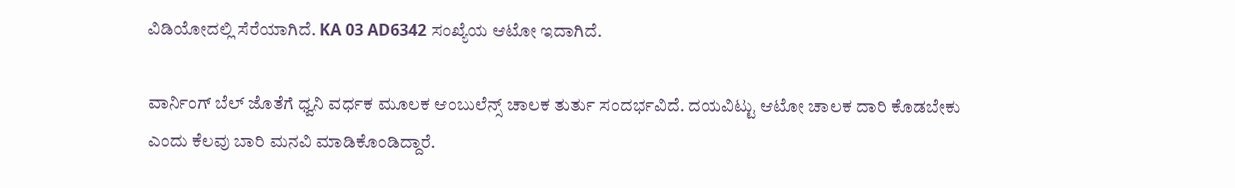ವಿಡಿಯೋದಲ್ಲಿ ಸೆರೆಯಾಗಿದೆ. KA 03 AD6342 ಸಂಖ್ಯೆಯ ಆಟೋ ಇದಾಗಿದೆ.

ವಾರ್ನಿಂಗ್ ಬೆಲ್ ಜೊತೆಗೆ ಧ್ವನಿ ವರ್ಧಕ ಮೂಲಕ ಆಂಬುಲೆನ್ಸ್ ಚಾಲಕ ತುರ್ತು ಸಂದರ್ಭವಿದೆ. ದಯವಿಟ್ಟು ಆಟೋ ಚಾಲಕ ದಾರಿ ಕೊಡಬೇಕು ಎಂದು ಕೆಲವು ಬಾರಿ ಮನವಿ ಮಾಡಿಕೊಂಡಿದ್ದಾರೆ.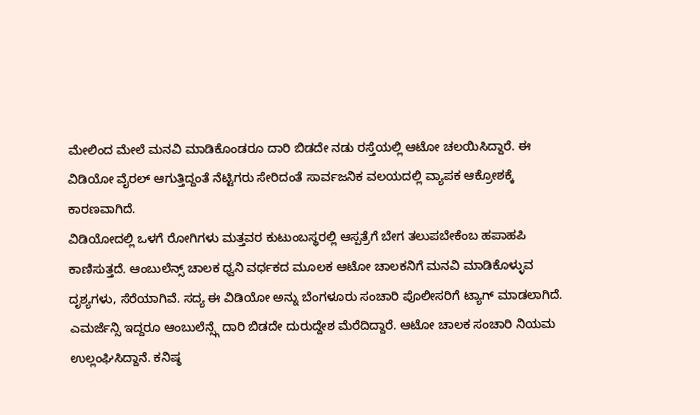ಮೇಲಿಂದ ಮೇಲೆ ಮನವಿ ಮಾಡಿಕೊಂಡರೂ ದಾರಿ ಬಿಡದೇ ನಡು ರಸ್ತೆಯಲ್ಲಿ ಆಟೋ ಚಲಯಿಸಿದ್ದಾರೆ. ಈ ವಿಡಿಯೋ ವೈರಲ್ ಆಗುತ್ತಿದ್ದಂತೆ ನೆಟ್ಟಿಗರು ಸೇರಿದಂತೆ ಸಾರ್ವಜನಿಕ ವಲಯದಲ್ಲಿ ವ್ಯಾಪಕ ಆಕ್ರೋಶಕ್ಕೆ ಕಾರಣವಾಗಿದೆ.
ವಿಡಿಯೋದಲ್ಲಿ ಒಳಗೆ ರೋಗಿಗಳು ಮತ್ತವರ ಕುಟುಂಬಸ್ಥರಲ್ಲಿ ಆಸ್ಪತ್ರೆಗೆ ಬೇಗ ತಲುಪಬೇಕೆಂಬ ಹಪಾಹಪಿ ಕಾಣಿಸುತ್ತದೆ. ಆಂಬುಲೆನ್ಸ್ ಚಾಲಕ ಧ್ವನಿ ವರ್ಧಕದ ಮೂಲಕ ಆಟೋ ಚಾಲಕನಿಗೆ ಮನವಿ ಮಾಡಿಕೊಳ್ಳುವ ದೃಶ್ಯಗಳು, ಸೆರೆಯಾಗಿವೆ. ಸದ್ಯ ಈ ವಿಡಿಯೋ ಅನ್ನು ಬೆಂಗಳೂರು ಸಂಚಾರಿ ಪೊಲೀಸರಿಗೆ ಟ್ಯಾಗ್ ಮಾಡಲಾಗಿದೆ.
ಎಮರ್ಜೆನ್ಸಿ ಇದ್ದರೂ ಆಂಬುಲೆನ್ಸ್ಗೆ ದಾರಿ ಬಿಡದೇ ದುರುದ್ದೇಶ ಮೆರೆದಿದ್ದಾರೆ. ಆಟೋ ಚಾಲಕ ಸಂಚಾರಿ ನಿಯಮ ಉಲ್ಲಂಘಿಸಿದ್ದಾನೆ. ಕನಿಷ್ಠ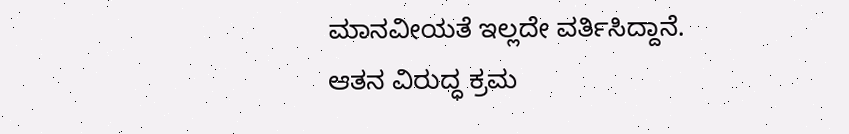ಮಾನವೀಯತೆ ಇಲ್ಲದೇ ವರ್ತಿಸಿದ್ದಾನೆ. ಆತನ ವಿರುದ್ಧ ಕ್ರಮ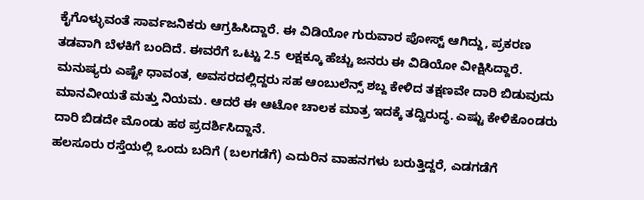ಕೈಗೊಳ್ಳುವಂತೆ ಸಾರ್ವಜನಿಕರು ಆಗ್ರಹಿಸಿದ್ದಾರೆ. ಈ ವಿಡಿಯೋ ಗುರುವಾರ ಪೋಸ್ಟ್ ಆಗಿದ್ದು, ಪ್ರಕರಣ ತಡವಾಗಿ ಬೆಳಕಿಗೆ ಬಂದಿದೆ. ಈವರೆಗೆ ಒಟ್ಟು 2.5 ಲಕ್ಷಕ್ಕೂ ಹೆಚ್ಚು ಜನರು ಈ ವಿಡಿಯೋ ವೀಕ್ಷಿಸಿದ್ದಾರೆ.
ಮನುಷ್ಯರು ಎಷ್ಟೇ ಧಾವಂತ, ಅವಸರದಲ್ಲಿದ್ದರು ಸಹ ಆಂಬುಲೆನ್ಸ್ ಶಬ್ದ ಕೇಳಿದ ತಕ್ಷಣವೇ ದಾರಿ ಬಿಡುವುದು ಮಾನವೀಯತೆ ಮತ್ತು ನಿಯಮ. ಆದರೆ ಈ ಆಟೋ ಚಾಲಕ ಮಾತ್ರ ಇದಕ್ಕೆ ತದ್ವಿರುದ್ಧ. ಎಷ್ಟು ಕೇಳಿಕೊಂಡರು ದಾರಿ ಬಿಡದೇ ಮೊಂಡು ಹಠ ಪ್ರದರ್ಶಿಸಿದ್ದಾನೆ.
ಹಲಸೂರು ರಸ್ತೆಯಲ್ಲಿ ಒಂದು ಬದಿಗೆ (ಬಲಗಡೆಗೆ) ಎದುರಿನ ವಾಹನಗಳು ಬರುತ್ತಿದ್ದರೆ, ಎಡಗಡೆಗೆ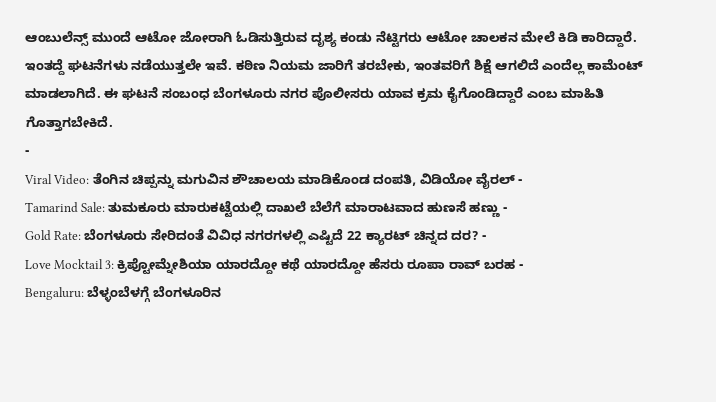ಆಂಬುಲೆನ್ಸ್ ಮುಂದೆ ಆಟೋ ಜೋರಾಗಿ ಓಡಿಸುತ್ತಿರುವ ದೃಶ್ಯ ಕಂಡು ನೆಟ್ಟಿಗರು ಆಟೋ ಚಾಲಕನ ಮೇಲೆ ಕಿಡಿ ಕಾರಿದ್ದಾರೆ. ಇಂತದ್ದೆ ಘಟನೆಗಳು ನಡೆಯುತ್ತಲೇ ಇವೆ. ಕಠಿಣ ನಿಯಮ ಜಾರಿಗೆ ತರಬೇಕು, ಇಂತವರಿಗೆ ಶಿಕ್ಷೆ ಆಗಲಿದೆ ಎಂದೆಲ್ಲ ಕಾಮೆಂಟ್ ಮಾಡಲಾಗಿದೆ. ಈ ಘಟನೆ ಸಂಬಂಧ ಬೆಂಗಳೂರು ನಗರ ಪೊಲೀಸರು ಯಾವ ಕ್ರಮ ಕೈಗೊಂಡಿದ್ದಾರೆ ಎಂಬ ಮಾಹಿತಿ ಗೊತ್ತಾಗಬೇಕಿದೆ.
-
Viral Video: ತೆಂಗಿನ ಚಿಪ್ಪನ್ನು ಮಗುವಿನ ಶೌಚಾಲಯ ಮಾಡಿಕೊಂಡ ದಂಪತಿ, ವಿಡಿಯೋ ವೈರಲ್ -
Tamarind Sale: ತುಮಕೂರು ಮಾರುಕಟ್ಟೆಯಲ್ಲಿ ದಾಖಲೆ ಬೆಲೆಗೆ ಮಾರಾಟವಾದ ಹುಣಸೆ ಹಣ್ಣು -
Gold Rate: ಬೆಂಗಳೂರು ಸೇರಿದಂತೆ ವಿವಿಧ ನಗರಗಳಲ್ಲಿ ಎಷ್ಟಿದೆ 22 ಕ್ಯಾರಟ್ ಚಿನ್ನದ ದರ? -
Love Mocktail 3: ಕ್ರಿಪ್ಟೋಮ್ನೇಶಿಯಾ ಯಾರದ್ದೋ ಕಥೆ ಯಾರದ್ದೋ ಹೆಸರು ರೂಪಾ ರಾವ್ ಬರಹ -
Bengaluru: ಬೆಳ್ಳಂಬೆಳಗ್ಗೆ ಬೆಂಗಳೂರಿನ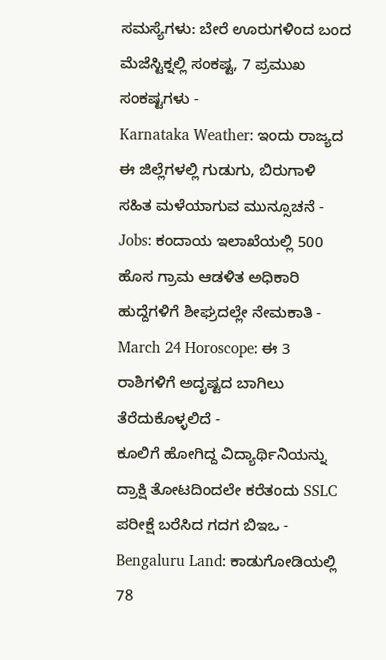ಸಮಸ್ಯೆಗಳು: ಬೇರೆ ಊರುಗಳಿಂದ ಬಂದ ಮೆಜೆಸ್ಟಿಕ್ನಲ್ಲಿ ಸಂಕಷ್ಟ, 7 ಪ್ರಮುಖ ಸಂಕಷ್ಟಗಳು -
Karnataka Weather: ಇಂದು ರಾಜ್ಯದ ಈ ಜಿಲ್ಲೆಗಳಲ್ಲಿ ಗುಡುಗು, ಬಿರುಗಾಳಿ ಸಹಿತ ಮಳೆಯಾಗುವ ಮುನ್ಸೂಚನೆ -
Jobs: ಕಂದಾಯ ಇಲಾಖೆಯಲ್ಲಿ 500 ಹೊಸ ಗ್ರಾಮ ಆಡಳಿತ ಅಧಿಕಾರಿ ಹುದ್ದೆಗಳಿಗೆ ಶೀಘ್ರದಲ್ಲೇ ನೇಮಕಾತಿ -
March 24 Horoscope: ಈ 3 ರಾಶಿಗಳಿಗೆ ಅದೃಷ್ಟದ ಬಾಗಿಲು ತೆರೆದುಕೊಳ್ಳಲಿದೆ -
ಕೂಲಿಗೆ ಹೋಗಿದ್ದ ವಿದ್ಯಾರ್ಥಿನಿಯನ್ನು ದ್ರಾಕ್ಷಿ ತೋಟದಿಂದಲೇ ಕರೆತಂದು SSLC ಪರೀಕ್ಷೆ ಬರೆಸಿದ ಗದಗ ಬಿಇಒ -
Bengaluru Land: ಕಾಡುಗೋಡಿಯಲ್ಲಿ 78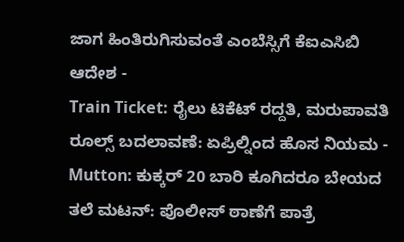ಜಾಗ ಹಿಂತಿರುಗಿಸುವಂತೆ ಎಂಬೆಸ್ಸಿಗೆ ಕೆಐಎಸಿಬಿ ಆದೇಶ -
Train Ticket: ರೈಲು ಟಿಕೆಟ್ ರದ್ದತಿ, ಮರುಪಾವತಿ ರೂಲ್ಸ್ ಬದಲಾವಣೆ: ಏಪ್ರಿಲ್ನಿಂದ ಹೊಸ ನಿಯಮ -
Mutton: ಕುಕ್ಕರ್ 20 ಬಾರಿ ಕೂಗಿದರೂ ಬೇಯದ ತಲೆ ಮಟನ್: ಪೊಲೀಸ್ ಠಾಣೆಗೆ ಪಾತ್ರೆ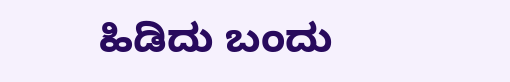ಹಿಡಿದು ಬಂದು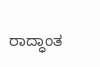ರಾದ್ಧಾಂತ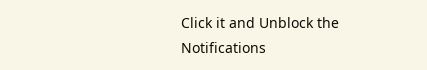Click it and Unblock the Notifications